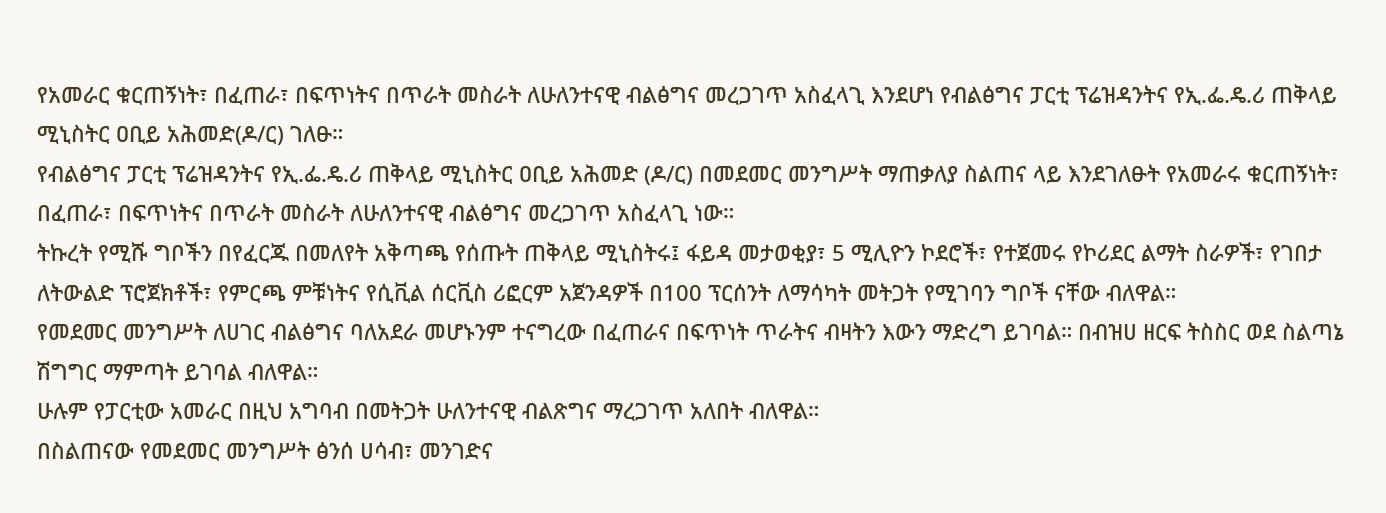የአመራር ቁርጠኝነት፣ በፈጠራ፣ በፍጥነትና በጥራት መስራት ለሁለንተናዊ ብልፅግና መረጋገጥ አስፈላጊ እንደሆነ የብልፅግና ፓርቲ ፕሬዝዳንትና የኢ.ፌ.ዴ.ሪ ጠቅላይ ሚኒስትር ዐቢይ አሕመድ(ዶ/ር) ገለፁ።
የብልፅግና ፓርቲ ፕሬዝዳንትና የኢ.ፌ.ዴ.ሪ ጠቅላይ ሚኒስትር ዐቢይ አሕመድ (ዶ/ር) በመደመር መንግሥት ማጠቃለያ ስልጠና ላይ እንደገለፁት የአመራሩ ቁርጠኝነት፣ በፈጠራ፣ በፍጥነትና በጥራት መስራት ለሁለንተናዊ ብልፅግና መረጋገጥ አስፈላጊ ነው።
ትኩረት የሚሹ ግቦችን በየፈርጁ በመለየት አቅጣጫ የሰጡት ጠቅላይ ሚኒስትሩ፤ ፋይዳ መታወቂያ፣ 5 ሚሊዮን ኮደሮች፣ የተጀመሩ የኮሪደር ልማት ስራዎች፣ የገበታ ለትውልድ ፕሮጀክቶች፣ የምርጫ ምቹነትና የሲቪል ሰርቪስ ሪፎርም አጀንዳዎች በ100 ፕርሰንት ለማሳካት መትጋት የሚገባን ግቦች ናቸው ብለዋል።
የመደመር መንግሥት ለሀገር ብልፅግና ባለአደራ መሆኑንም ተናግረው በፈጠራና በፍጥነት ጥራትና ብዛትን እውን ማድረግ ይገባል። በብዝሀ ዘርፍ ትስስር ወደ ስልጣኔ ሽግግር ማምጣት ይገባል ብለዋል።
ሁሉም የፓርቲው አመራር በዚህ አግባብ በመትጋት ሁለንተናዊ ብልጽግና ማረጋገጥ አለበት ብለዋል።
በስልጠናው የመደመር መንግሥት ፅንሰ ሀሳብ፣ መንገድና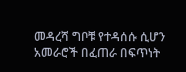መዳረሻ ግቦቹ የተዳሰሱ ሲሆን አመራሮች በፈጠራ በፍጥነት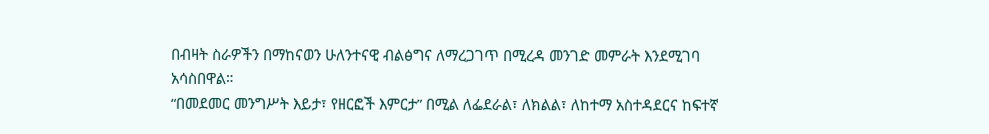በብዛት ስራዎችን በማከናወን ሁለንተናዊ ብልፅግና ለማረጋገጥ በሚረዳ መንገድ መምራት እንደሚገባ አሳስበዋል።
“በመደመር መንግሥት እይታ፣ የዘርፎች እምርታ” በሚል ለፌደራል፣ ለክልል፣ ለከተማ አስተዳደርና ከፍተኛ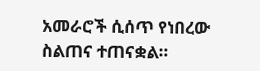አመራሮች ሲሰጥ የነበረው ስልጠና ተጠናቋል።